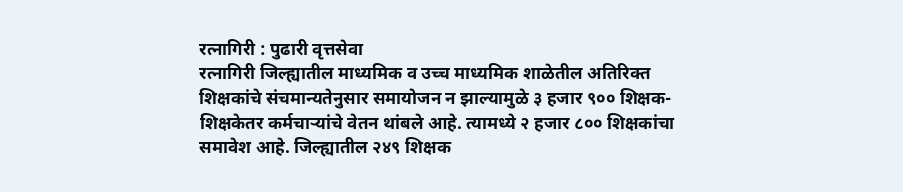रत्नागिरी : पुढारी वृत्तसेवा
रत्नागिरी जिल्ह्यातील माध्यमिक व उच्च माध्यमिक शाळेतील अतिरिक्त शिक्षकांचे संचमान्यतेनुसार समायोजन न झाल्यामुळे ३ हजार ९०० शिक्षक-शिक्षकेतर कर्मचाऱ्यांचे वेतन थांबले आहे. त्यामध्ये २ हजार ८०० शिक्षकांचा समावेश आहे. जिल्ह्यातील २४९ शिक्षक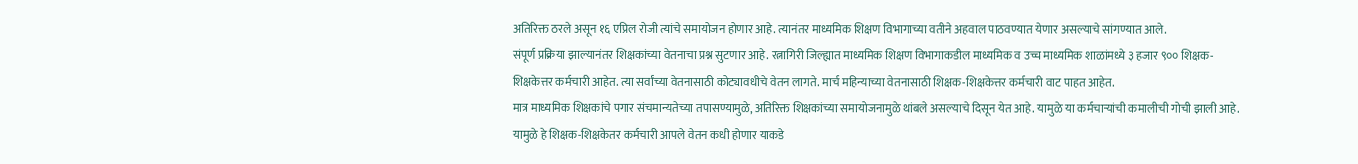अतिरिक्त ठरले असून १६ एप्रिल रोजी त्यांचे समायोजन होणार आहे. त्यानंतर माध्यमिक शिक्षण विभागाच्या वतीने अहवाल पाठवण्यात येणार असल्याचे सांगण्यात आले.
संपूर्ण प्रक्रिया झाल्यानंतर शिक्षकांच्या वेतनाचा प्रश्न सुटणार आहे. रत्नागिरी जिल्ह्यात माध्यमिक शिक्षण विभागाकडील माध्यमिक व उच्च माध्यमिक शाळांमध्ये ३ हजार ९०० शिक्षक-शिक्षकेत्तर कर्मचारी आहेत. त्या सर्वांच्या वेतनासाठी कोट्यावधीचे वेतन लागते. मार्च महिन्याच्या वेतनासाठी शिक्षक-शिक्षकेत्तर कर्मचारी वाट पाहत आहेत.
मात्र माध्यमिक शिक्षकांचे पगार संचमान्यतेच्या तपासण्यामुळे, अतिरिक्त शिक्षकांच्या समायोजनामुळे थांबले असल्याचे दिसून येत आहे. यामुळे या कर्मचाऱ्यांची कमालीची गोची झाली आहे. यामुळे हे शिक्षक-शिक्षकेतर कर्मचारी आपले वेतन कधी होणार याकडे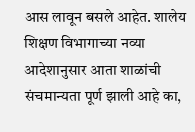आस लावून बसले आहेत. शालेय शिक्षण विभागाच्या नव्या आदेशानुसार आता शाळांची संचमान्यता पूर्ण झाली आहे का,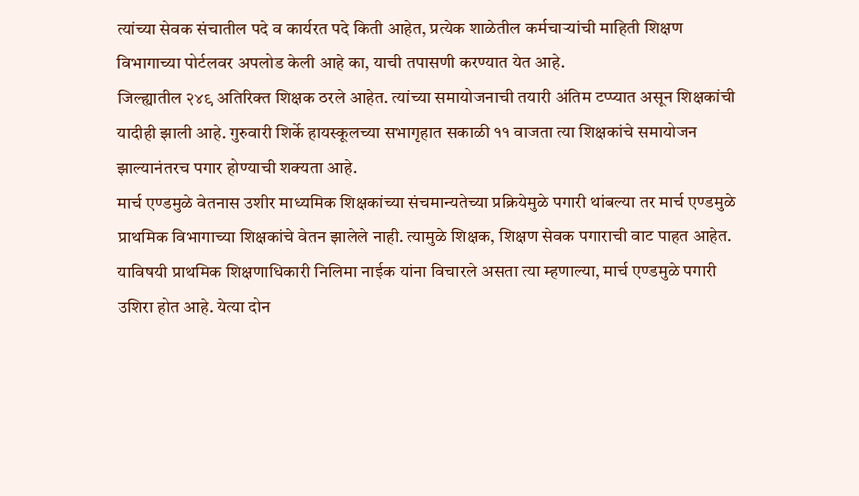त्यांच्या सेवक संचातील पदे व कार्यरत पदे किती आहेत, प्रत्येक शाळेतील कर्मचाऱ्यांची माहिती शिक्षण विभागाच्या पोर्टलवर अपलोड केली आहे का, याची तपासणी करण्यात येत आहे.
जिल्ह्यातील २४९ अतिरिक्त शिक्षक ठरले आहेत. त्यांच्या समायोजनाची तयारी अंतिम टप्प्यात असून शिक्षकांची यादीही झाली आहे. गुरुवारी शिर्के हायस्कूलच्या सभागृहात सकाळी ११ वाजता त्या शिक्षकांचे समायोजन झाल्यानंतरच पगार होण्याची शक्यता आहे.
मार्च एण्डमुळे वेतनास उशीर माध्यमिक शिक्षकांच्या संचमान्यतेच्या प्रक्रियेमुळे पगारी थांबल्या तर मार्च एण्डमुळे प्राथमिक विभागाच्या शिक्षकांचे वेतन झालेले नाही. त्यामुळे शिक्षक, शिक्षण सेवक पगाराची वाट पाहत आहेत. याविषयी प्राथमिक शिक्षणाधिकारी निलिमा नाईक यांना विचारले असता त्या म्हणाल्या, मार्च एण्डमुळे पगारी उशिरा होत आहे. येत्या दोन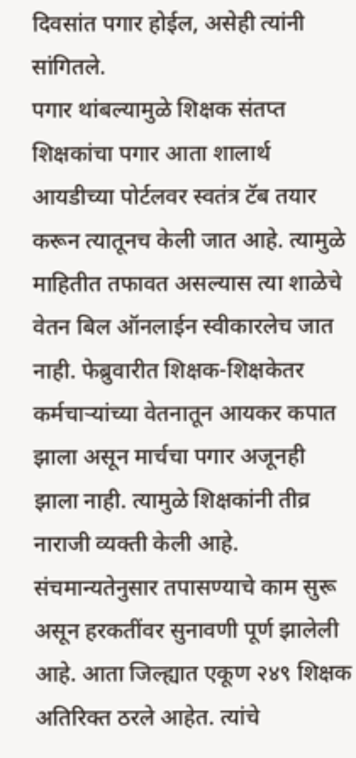दिवसांत पगार होईल, असेही त्यांनी सांगितले.
पगार थांबल्यामुळे शिक्षक संतप्त
शिक्षकांचा पगार आता शालार्थ आयडीच्या पोर्टलवर स्वतंत्र टॅब तयार करून त्यातूनच केली जात आहे. त्यामुळे माहितीत तफावत असल्यास त्या शाळेचे वेतन बिल ऑनलाईन स्वीकारलेच जात नाही. फेब्रुवारीत शिक्षक-शिक्षकेतर कर्मचाऱ्यांच्या वेतनातून आयकर कपात झाला असून मार्चचा पगार अजूनही झाला नाही. त्यामुळे शिक्षकांनी तीव्र नाराजी व्यक्ती केली आहे.
संचमान्यतेनुसार तपासण्याचे काम सुरू असून हरकतींवर सुनावणी पूर्ण झालेली आहे. आता जिल्ह्यात एकूण २४९ शिक्षक अतिरिक्त ठरले आहेत. त्यांचे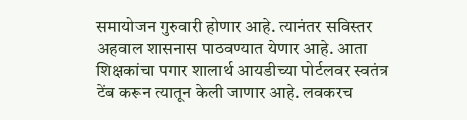समायोजन गुरुवारी होणार आहे. त्यानंतर सविस्तर अहवाल शासनास पाठवण्यात येणार आहे. आता शिक्षकांचा पगार शालार्थ आयडीच्या पोर्टलवर स्वतंत्र टेंब करून त्यातून केली जाणार आहे. लवकरच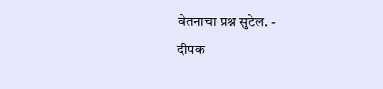वेतनाचा प्रश्न सुटेल. -
दीपक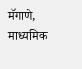मॅगाणे, माध्यमिक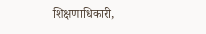शिक्षणाधिकारी,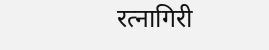रत्नागिरी